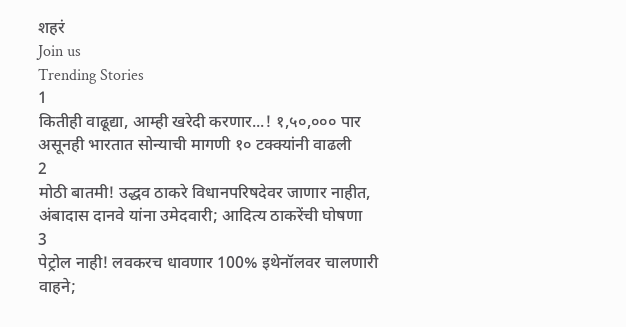शहरं
Join us
Trending Stories
1
कितीही वाढूद्या, आम्ही खरेदी करणार...! १,५०,००० पार असूनही भारतात सोन्याची मागणी १० टक्क्यांनी वाढली
2
मोठी बातमी! उद्धव ठाकरे विधानपरिषदेवर जाणार नाहीत, अंबादास दानवे यांना उमेदवारी; आदित्य ठाकरेंची घोषणा
3
पेट्रोल नाही! लवकरच धावणार 100% इथेनॉलवर चालणारी वाहने;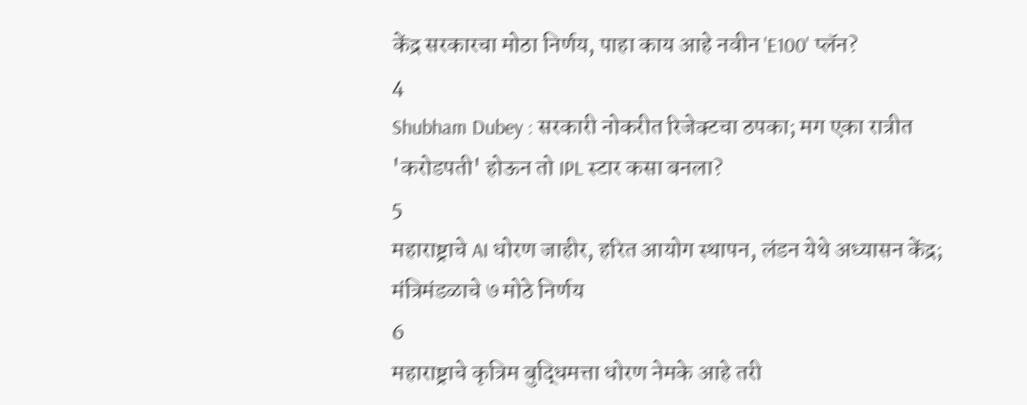केंद्र सरकारचा मोठा निर्णय, पाहा काय आहे नवीन 'E100' प्लॅन?
4
Shubham Dubey : सरकारी नोकरीत रिजेक्टचा ठपका; मग एका रात्रीत 'करोडपती' होऊन तो IPL स्टार कसा बनला?
5
महाराष्ट्राचे AI धोरण जाहीर, हरित आयोग स्थापन, लंडन येथे अध्यासन केंद्र; मंत्रिमंडळाचे ७ मोठे निर्णय
6
महाराष्ट्राचे कृत्रिम बुद्धिमत्ता धोरण नेमके आहे तरी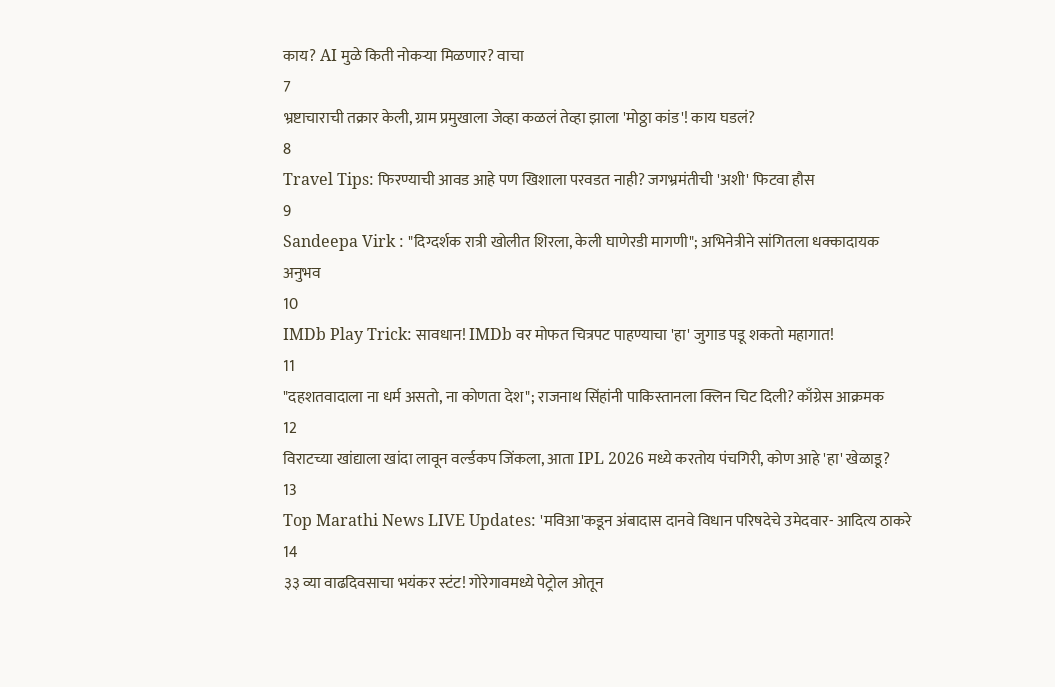काय? AI मुळे किती नोकऱ्या मिळणार? वाचा
7
भ्रष्टाचाराची तक्रार केली, ग्राम प्रमुखाला जेव्हा कळलं तेव्हा झाला 'मोठ्ठा कांड'! काय घडलं?
8
Travel Tips: फिरण्याची आवड आहे पण खिशाला परवडत नाही? जगभ्रमंतीची 'अशी' फिटवा हौस
9
Sandeepa Virk : "दिग्दर्शक रात्री खोलीत शिरला, केली घाणेरडी मागणी"; अभिनेत्रीने सांगितला धक्कादायक अनुभव
10
IMDb Play Trick: सावधान! IMDb वर मोफत चित्रपट पाहण्याचा 'हा' जुगाड पडू शकतो महागात!
11
"दहशतवादाला ना धर्म असतो, ना कोणता देश"; राजनाथ सिंहांनी पाकिस्तानला क्लिन चिट दिली? काँग्रेस आक्रमक
12
विराटच्या खांद्याला खांदा लावून वर्ल्डकप जिंकला, आता IPL 2026 मध्ये करतोय पंचगिरी, कोण आहे 'हा' खेळाडू?
13
Top Marathi News LIVE Updates: 'मविआ'कडून अंबादास दानवे विधान परिषदेचे उमेदवार- आदित्य ठाकरे
14
३३ व्या वाढदिवसाचा भयंकर स्टंट! गोरेगावमध्ये पेट्रोल ओतून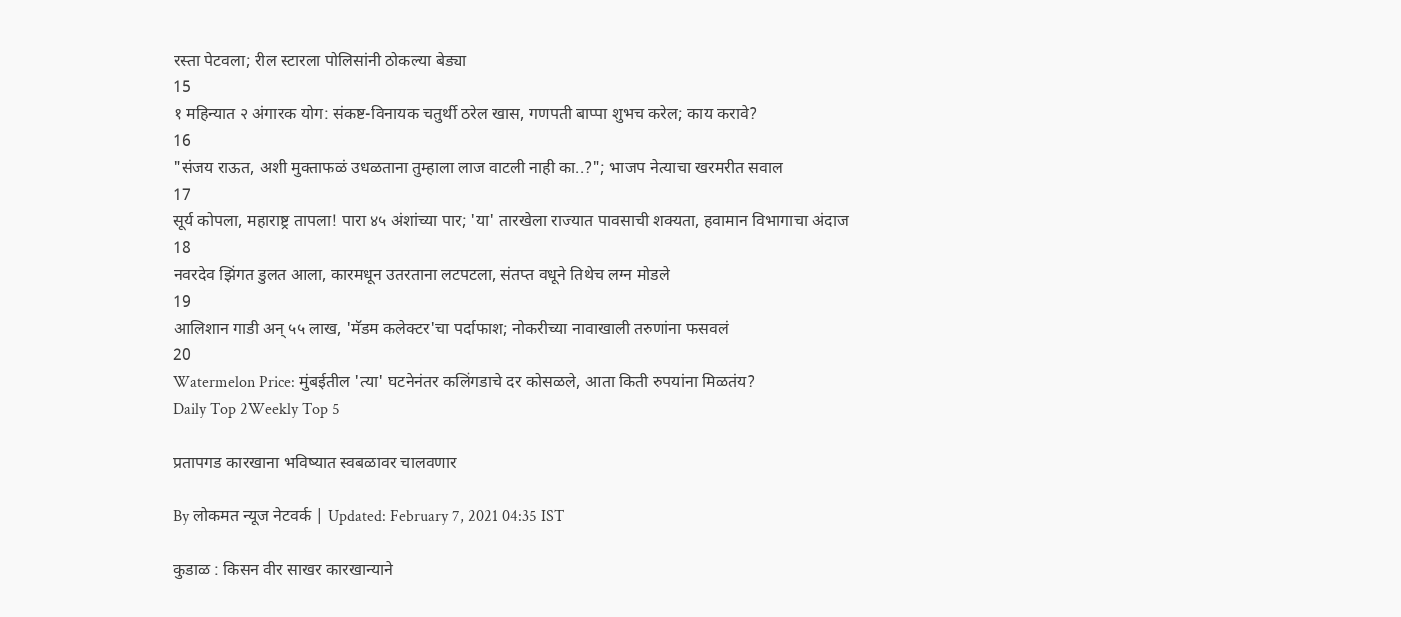रस्ता पेटवला; रील स्टारला पोलिसांनी ठोकल्या बेड्या
15
१ महिन्यात २ अंगारक योग: संकष्ट-विनायक चतुर्थी ठरेल खास, गणपती बाप्पा शुभच करेल; काय करावे?
16
"संजय राऊत, अशी मुक्ताफळं उधळताना तुम्हाला लाज वाटली नाही का..?"; भाजप नेत्याचा खरमरीत सवाल
17
सूर्य कोपला, महाराष्ट्र तापला! पारा ४५ अंशांच्या पार; 'या' तारखेला राज्यात पावसाची शक्यता, हवामान विभागाचा अंदाज
18
नवरदेव झिंगत डुलत आला, कारमधून उतरताना लटपटला, संतप्त वधूने तिथेच लग्न मोडले
19
आलिशान गाडी अन् ५५ लाख, 'मॅडम कलेक्टर'चा पर्दाफाश; नोकरीच्या नावाखाली तरुणांना फसवलं
20
Watermelon Price: मुंबईतील 'त्या' घटनेनंतर कलिंगडाचे दर कोसळले, आता किती रुपयांना मिळतंय?
Daily Top 2Weekly Top 5

प्रतापगड कारखाना भविष्यात स्वबळावर चालवणार

By लोकमत न्यूज नेटवर्क | Updated: February 7, 2021 04:35 IST

कुडाळ : किसन वीर साखर कारखान्याने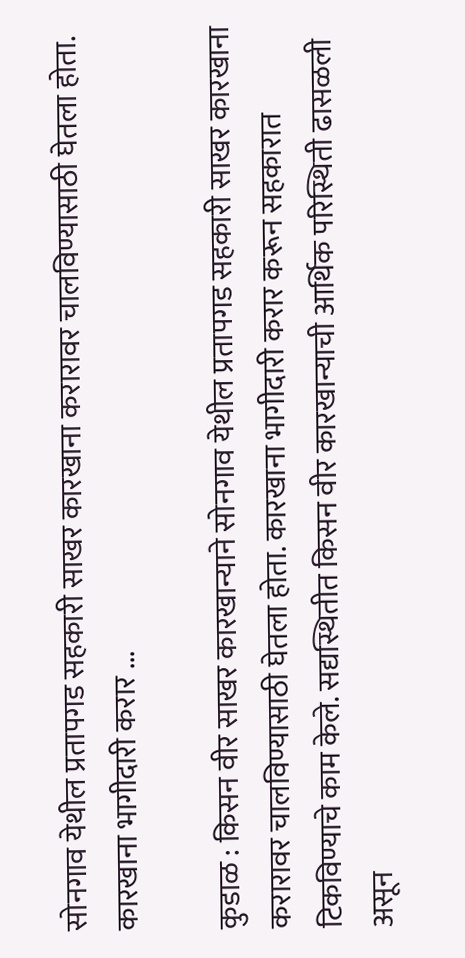सोनगाव येथील प्रतापगड सहकारी साखर कारखाना करारावर चालविण्यासाठी घेतला होता. कारखाना भागीदारी करार ...

कुडाळ : किसन वीर साखर कारखान्याने सोनगाव येथील प्रतापगड सहकारी साखर कारखाना करारावर चालविण्यासाठी घेतला होता. कारखाना भागीदारी करार करून सहकारात टिकविण्याचे काम केले. सद्यस्थितीत किसन वीर कारखान्याची आर्थिक परिस्थिती ढासळली असून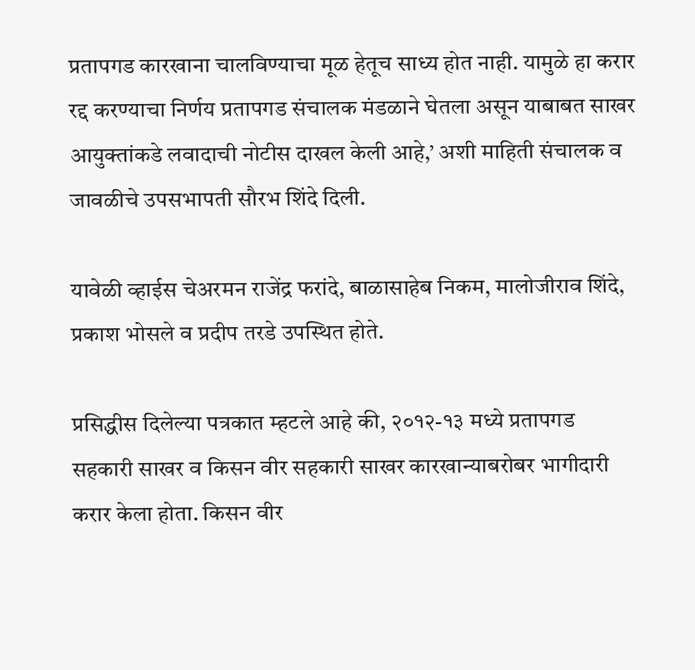प्रतापगड कारखाना चालविण्याचा मूळ हेतूच साध्य होत नाही. यामुळे हा करार रद्द करण्याचा निर्णय प्रतापगड संचालक मंडळाने घेतला असून याबाबत साखर आयुक्तांकडे लवादाची नोटीस दाखल केली आहे,’ अशी माहिती संचालक व जावळीचे उपसभापती सौरभ शिंदे दिली.

यावेळी व्हाईस चेअरमन राजेंद्र फरांदे, बाळासाहेब निकम, मालोजीराव शिंदे, प्रकाश भोसले व प्रदीप तरडे उपस्थित होते.

प्रसिद्धीस दिलेल्या पत्रकात म्हटले आहे की, २०१२-१३ मध्ये प्रतापगड सहकारी साखर व किसन वीर सहकारी साखर कारखान्याबरोबर भागीदारी करार केला होता. किसन वीर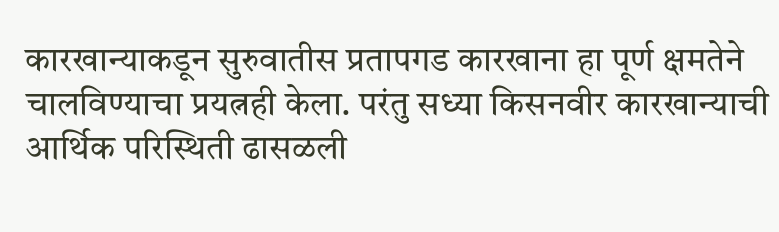कारखान्याकडून सुरुवातीस प्रतापगड कारखाना हा पूर्ण क्षमतेने चालविण्याचा प्रयत्नही केला. परंतु सध्या किसनवीर कारखान्याची आर्थिक परिस्थिती ढासळली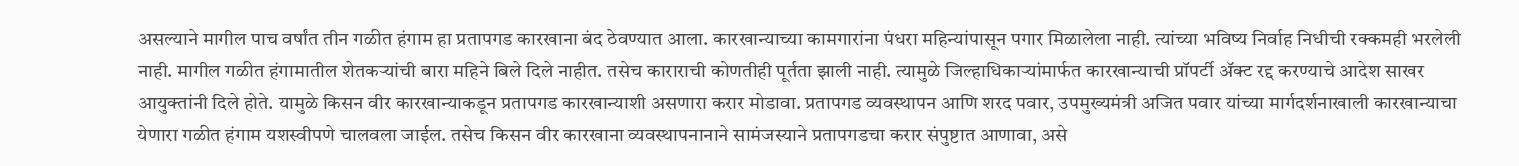असल्याने मागील पाच वर्षांत तीन गळीत हंगाम हा प्रतापगड कारखाना बंद ठेवण्यात आला. कारखान्याच्या कामगारांना पंधरा महिन्यांपासून पगार मिळालेला नाही. त्यांच्या भविष्य निर्वाह निधीची रक्कमही भरलेली नाही. मागील गळीत हंगामातील शेतकऱ्यांची बारा महिने बिले दिले नाहीत. तसेच काराराची कोणतीही पूर्तता झाली नाही. त्यामुळे जिल्हाधिकाऱ्यांमार्फत कारखान्याची प्रॉपर्टी ॲक्ट रद्द करण्याचे आदेश साखर आयुक्तांनी दिले होते. यामुळे किसन वीर कारखान्याकडून प्रतापगड कारखान्याशी असणारा करार मोडावा. प्रतापगड व्यवस्थापन आणि शरद पवार, उपमुख्यमंत्री अजित पवार यांच्या मार्गदर्शनाखाली कारखान्याचा येणारा गळीत हंगाम यशस्वीपणे चालवला जाईल. तसेच किसन वीर कारखाना व्यवस्थापनानाने सामंजस्याने प्रतापगडचा करार संपुष्टात आणावा, असे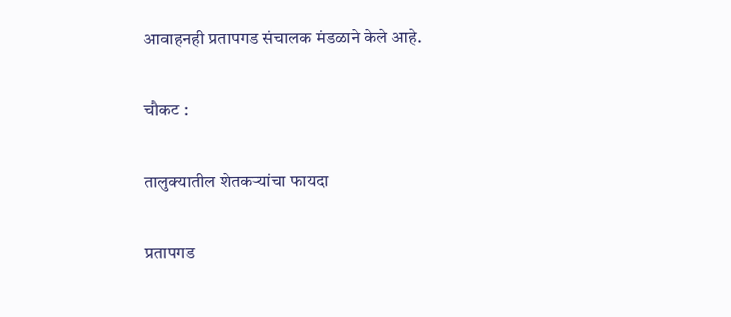आवाहनही प्रतापगड संचालक मंडळाने केले आहे.

चौकट :

तालुक्यातील शेतकऱ्यांचा फायदा

प्रतापगड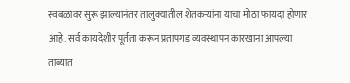स्वबळावर सुरू झाल्यानंतर तालुक्यातील शेतकऱ्यांना याचा मोठा फायदा होणार आहे. सर्व कायदेशीर पूर्तता करून प्रतापगड व्यवस्थापन कारखाना आपल्या ताब्यात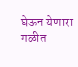घेऊन येणारा गळीत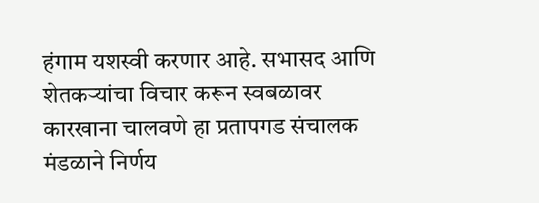हंगाम यशस्वी करणार आहे. सभासद आणि शेतकऱ्यांचा विचार करून स्वबळावर कारखाना चालवणे हा प्रतापगड संचालक मंडळाने निर्णय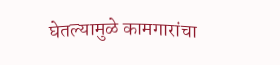घेतल्यामुळे कामगारांचा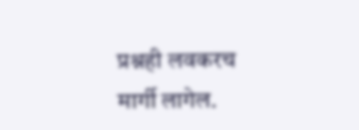प्रश्नही लवकरच मार्गी लागेल.